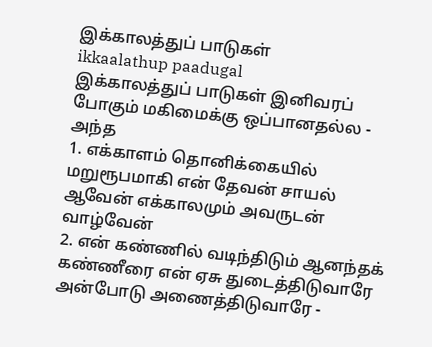இக்காலத்துப் பாடுகள்
ikkaalathup paadugal
இக்காலத்துப் பாடுகள் இனிவரப் போகும் மகிமைக்கு ஒப்பானதல்ல - அந்த
1. எக்காளம் தொனிக்கையில் மறுரூபமாகி என் தேவன் சாயல் ஆவேன் எக்காலமும் அவருடன் வாழ்வேன்
2. என் கண்ணில் வடிந்திடும் ஆனந்தக் கண்ணீரை என் ஏசு துடைத்திடுவாரே அன்போடு அணைத்திடுவாரே -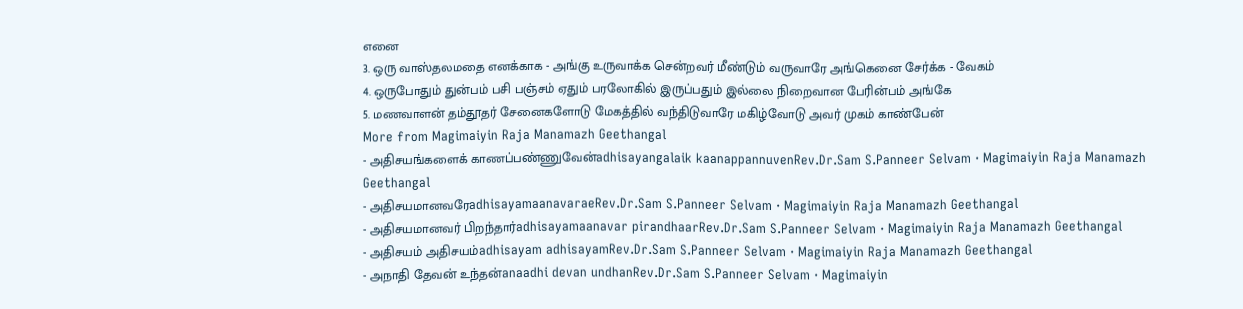எனை
3. ஒரு வாஸ்தலமதை எனக்காக - அங்கு உருவாக்க சென்றவர் மீண்டும் வருவாரே அங்கெனை சேர்க்க - வேகம்
4. ஒருபோதும் துன்பம் பசி பஞ்சம் ஏதும் பரலோகில் இருப்பதும் இல்லை நிறைவான பேரின்பம் அங்கே
5. மணவாளன் தம்தூதர் சேனைகளோடு மேகத்தில் வந்திடுவாரே மகிழ்வோடு அவர் முகம் காண்பேன்
More from Magimaiyin Raja Manamazh Geethangal
- அதிசயங்களைக் காணப்பண்ணுவேன்adhisayangalaik kaanappannuvenRev.Dr.Sam S.Panneer Selvam · Magimaiyin Raja Manamazh Geethangal
- அதிசயமானவரேadhisayamaanavaraeRev.Dr.Sam S.Panneer Selvam · Magimaiyin Raja Manamazh Geethangal
- அதிசயமானவர் பிறந்தார்adhisayamaanavar pirandhaarRev.Dr.Sam S.Panneer Selvam · Magimaiyin Raja Manamazh Geethangal
- அதிசயம் அதிசயம்adhisayam adhisayamRev.Dr.Sam S.Panneer Selvam · Magimaiyin Raja Manamazh Geethangal
- அநாதி தேவன் உந்தன்anaadhi devan undhanRev.Dr.Sam S.Panneer Selvam · Magimaiyin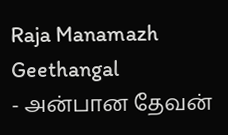Raja Manamazh Geethangal
- அன்பான தேவன்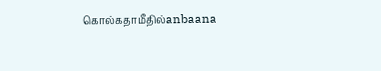கொல்கதாமீதில்anbaana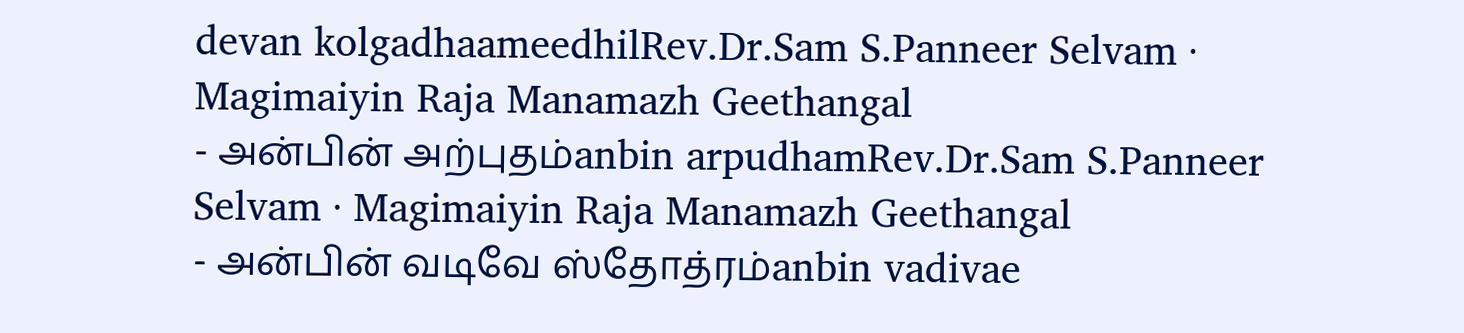devan kolgadhaameedhilRev.Dr.Sam S.Panneer Selvam · Magimaiyin Raja Manamazh Geethangal
- அன்பின் அற்புதம்anbin arpudhamRev.Dr.Sam S.Panneer Selvam · Magimaiyin Raja Manamazh Geethangal
- அன்பின் வடிவே ஸ்தோத்ரம்anbin vadivae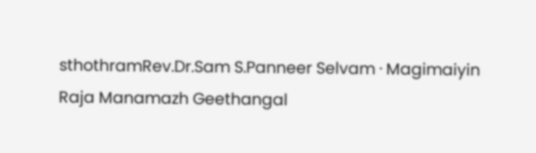sthothramRev.Dr.Sam S.Panneer Selvam · Magimaiyin Raja Manamazh Geethangal